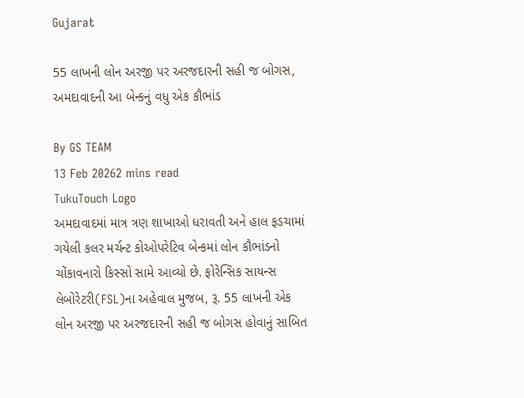Gujarat

55 લાખની લોન અરજી પર અરજદારની સહી જ બોગસ, અમદાવાદની આ બેન્કનું વધુ એક કૌભાંડ

By GS TEAM
13 Feb 20262 mins read
TukuTouch Logo
અમદાવાદમાં માત્ર ત્રણ શાખાઓ ધરાવતી અને હાલ ફડચામાં ગયેલી કલર મર્ચન્ટ કોઓપરેટિવ બેન્કમાં લોન કૌભાંડનો ચોંકાવનારો કિસ્સો સામે આવ્યો છે. ફોરેન્સિક સાયન્સ લેબોરેટરી(FSL)ના અહેવાલ મુજબ, રૂ. 55 લાખની એક લોન અરજી પર અરજદારની સહી જ બોગસ હોવાનું સાબિત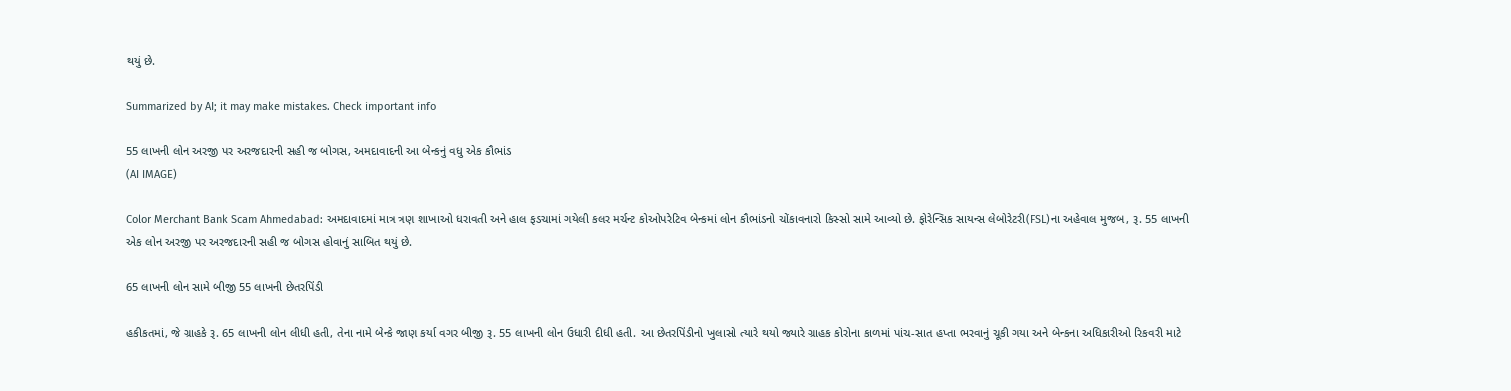થયું છે.

Summarized by AI; it may make mistakes. Check important info

55 લાખની લોન અરજી પર અરજદારની સહી જ બોગસ, અમદાવાદની આ બેન્કનું વધુ એક કૌભાંડ
(AI IMAGE)

Color Merchant Bank Scam Ahmedabad: અમદાવાદમાં માત્ર ત્રણ શાખાઓ ધરાવતી અને હાલ ફડચામાં ગયેલી કલર મર્ચન્ટ કોઓપરેટિવ બેન્કમાં લોન કૌભાંડનો ચોંકાવનારો કિસ્સો સામે આવ્યો છે. ફોરેન્સિક સાયન્સ લેબોરેટરી(FSL)ના અહેવાલ મુજબ, રૂ. 55 લાખની એક લોન અરજી પર અરજદારની સહી જ બોગસ હોવાનું સાબિત થયું છે.

65 લાખની લોન સામે બીજી 55 લાખની છેતરપિંડી

હકીકતમાં, જે ગ્રાહકે રૂ. 65 લાખની લોન લીધી હતી, તેના નામે બેન્કે જાણ કર્યા વગર બીજી રૂ. 55 લાખની લોન ઉધારી દીધી હતી. આ છેતરપિંડીનો ખુલાસો ત્યારે થયો જ્યારે ગ્રાહક કોરોના કાળમાં પાંચ-સાત હપ્તા ભરવાનું ચૂકી ગયા અને બેન્કના અધિકારીઓ રિકવરી માટે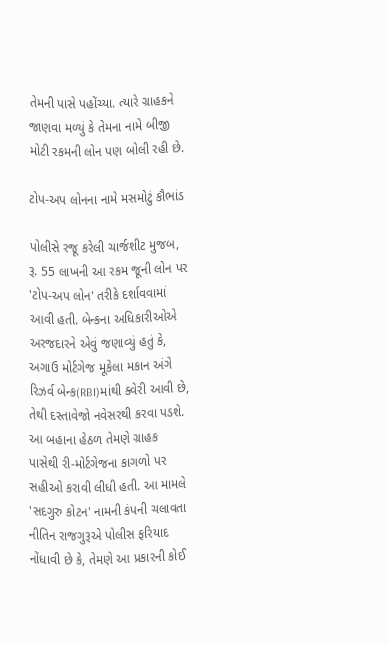તેમની પાસે પહોંચ્યા. ત્યારે ગ્રાહકને જાણવા મળ્યું કે તેમના નામે બીજી મોટી રકમની લોન પણ બોલી રહી છે.

ટોપ-અપ લોનના નામે મસમોટું કૌભાંડ

પોલીસે રજૂ કરેલી ચાર્જશીટ મુજબ, રૂ. 55 લાખની આ રકમ જૂની લોન પર 'ટોપ-અપ લોન' તરીકે દર્શાવવામાં આવી હતી. બેન્કના અધિકારીઓએ અરજદારને એવું જણાવ્યું હતું કે, અગાઉ મોર્ટગેજ મૂકેલા મકાન અંગે રિઝર્વ બેન્ક(RBI)માંથી ક્વેરી આવી છે, તેથી દસ્તાવેજો નવેસરથી કરવા પડશે. આ બહાના હેઠળ તેમણે ગ્રાહક પાસેથી રી-મોર્ટગેજના કાગળો પર સહીઓ કરાવી લીધી હતી. આ મામલે 'સદગુરુ કોટન' નામની કંપની ચલાવતા નીતિન રાજગુરૂએ પોલીસ ફરિયાદ નોંધાવી છે કે, તેમણે આ પ્રકારની કોઈ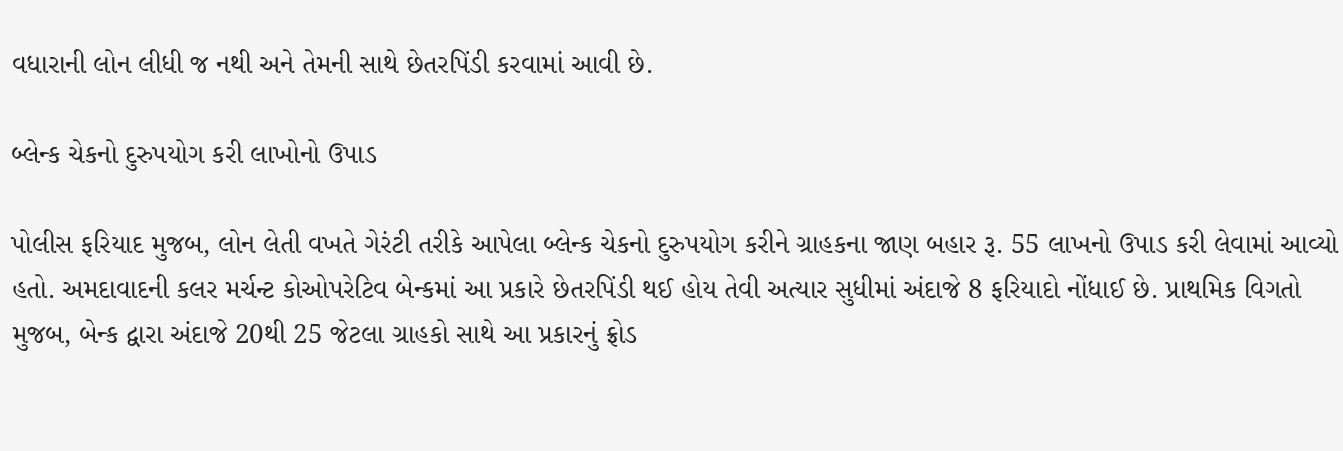વધારાની લોન લીધી જ નથી અને તેમની સાથે છેતરપિંડી કરવામાં આવી છે.

બ્લેન્ક ચેકનો દુરુપયોગ કરી લાખોનો ઉપાડ

પોલીસ ફરિયાદ મુજબ, લોન લેતી વખતે ગેરંટી તરીકે આપેલા બ્લેન્ક ચેકનો દુરુપયોગ કરીને ગ્રાહકના જાણ બહાર રૂ. 55 લાખનો ઉપાડ કરી લેવામાં આવ્યો હતો. અમદાવાદની કલર મર્ચન્ટ કોઓપરેટિવ બેન્કમાં આ પ્રકારે છેતરપિંડી થઈ હોય તેવી અત્યાર સુધીમાં અંદાજે 8 ફરિયાદો નોંધાઈ છે. પ્રાથમિક વિગતો મુજબ, બેન્ક દ્વારા અંદાજે 20થી 25 જેટલા ગ્રાહકો સાથે આ પ્રકારનું ફ્રોડ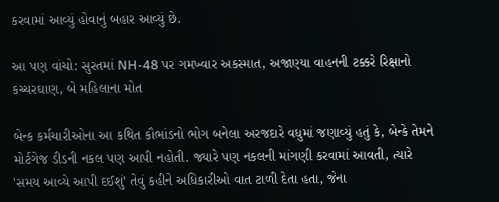કરવામાં આવ્યું હોવાનું બહાર આવ્યું છે.

આ પણ વાંચો: સુરતમાં NH-48 પર ગમખ્વાર અકસ્માત, અજાણ્યા વાહનની ટક્કરે રિક્ષાનો કચ્ચરઘાણ, બે મહિલાના મોત

બેન્ક કર્મચારીઓના આ કથિત કૌભાંડનો ભોગ બનેલા અરજદારે વધુમાં જણાવ્યું હતું કે, બેન્કે તેમને મોર્ટગેજ ડીડની નકલ પણ આપી નહોતી. જ્યારે પણ નકલની માંગણી કરવામાં આવતી, ત્યારે 'સમય આવ્યે આપી દઈશું' તેવું કહીને અધિકારીઓ વાત ટાળી દેતા હતા, જેના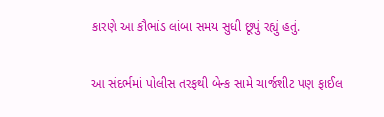કારણે આ કૌભાંડ લાંબા સમય સુધી છૂપું રહ્યું હતું.

આ સંદર્ભમાં પોલીસ તરફથી બેન્ક સામે ચાર્જશીટ પણ ફાઈલ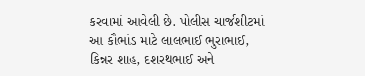કરવામાં આવેલી છે. પોલીસ ચાર્જશીટમાં આ કૌભાંડ માટે લાલભાઈ ભુરાભાઈ, કિન્નર શાહ, દશરથભાઈ અને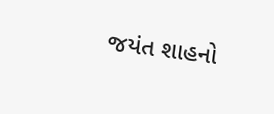જયંત શાહનો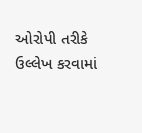ઓરોપી તરીકે ઉલ્લેખ કરવામાં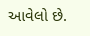આવેલો છે.